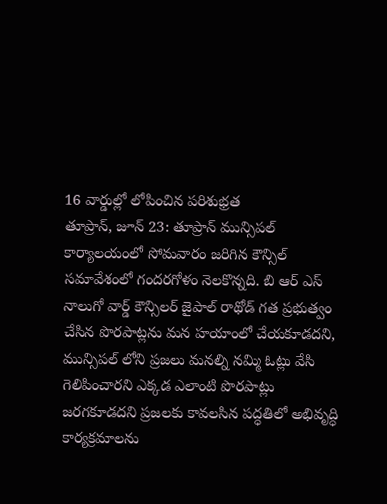16 వార్డుల్లో లోపించిన పరిశుభ్రత
తూప్రాన్, జూన్ 23: తూప్రాన్ మున్సిపల్ కార్యాలయంలో సోమవారం జరిగిన కౌన్సిల్ సమావేశంలో గందరగోళం నెలకొన్నది. బి ఆర్ ఎస్ నాలుగో వార్డ్ కౌన్సిలర్ జైపాల్ రాథోడ్ గత ప్రభుత్వం చేసిన పొరపాట్లను మన హయాంలో చేయకూడదని, మున్సిపల్ లోని ప్రజలు మనల్ని నమ్మి ఓట్లు వేసి గెలిపించారని ఎక్కడ ఎలాంటి పొరపాట్లు జరగకూడదని ప్రజలకు కావలసిన పద్ధతిలో అభివృద్ధి కార్యక్రమాలను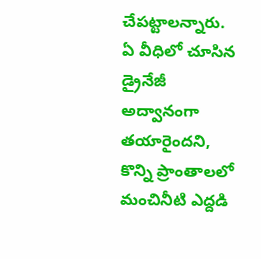చేపట్టాలన్నారు.
ఏ వీధిలో చూసిన డ్రైనేజీ అద్వానంగా తయారైందని, కొన్ని ప్రాంతాలలో మంచినీటి ఎద్దడి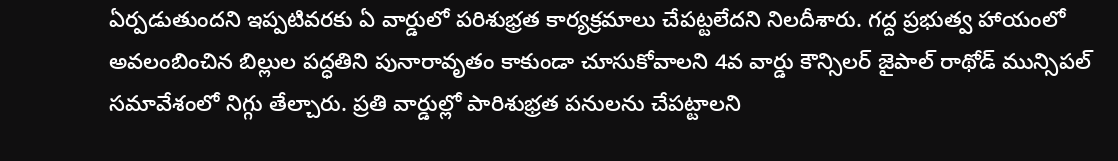ఏర్పడుతుందని ఇప్పటివరకు ఏ వార్డులో పరిశుభ్రత కార్యక్రమాలు చేపట్టలేదని నిలదీశారు. గద్ద ప్రభుత్వ హాయంలో అవలంబించిన బిల్లుల పద్ధతిని పునారావృతం కాకుండా చూసుకోవాలని 4వ వార్డు కౌన్సిలర్ జైపాల్ రాథోడ్ మున్సిపల్ సమావేశంలో నిగ్గు తేల్చారు. ప్రతి వార్డుల్లో పారిశుభ్రత పనులను చేపట్టాలని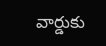వార్డుకు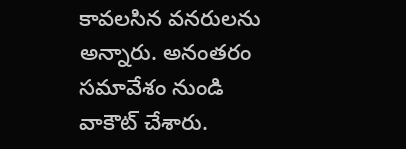కావలసిన వనరులను అన్నారు. అనంతరం సమావేశం నుండి వాకౌట్ చేశారు.